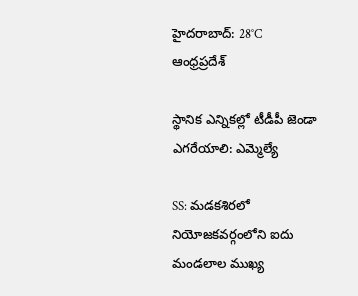హైదరాబాద్: 28°C
ఆంధ్రప్రదేశ్

స్థానిక ఎన్నికల్లో టీడీపీ జెండా ఎగరేయాలి: ఎమ్మెల్యే

SS: మడకశిరలో నియోజకవర్గంలోని ఐదు మండలాల ముఖ్య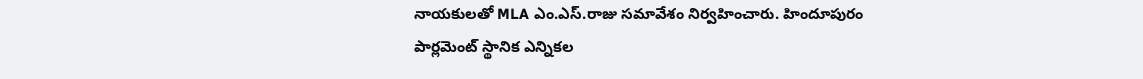నాయకులతో MLA ఎం.ఎస్.రాజు సమావేశం నిర్వహించారు. హిందూపురం పార్లమెంట్ స్థానిక ఎన్నికల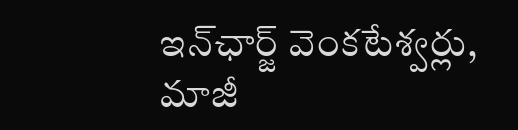ఇన్‌ఛార్జ్ వెంకటేశ్వర్లు, మాజీ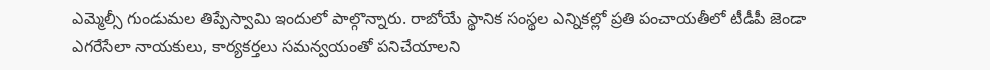ఎమ్మెల్సీ గుండుమల తిప్పేస్వామి ఇందులో పాల్గొన్నారు. రాబోయే స్థానిక సంస్థల ఎన్నికల్లో ప్రతి పంచాయతీలో టీడీపీ జెండా ఎగరేసేలా నాయకులు, కార్యకర్తలు సమన్వయంతో పనిచేయాలని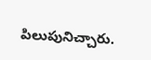పిలుపునిచ్చారు.